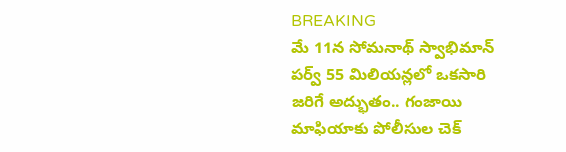BREAKING
మే 11న సోమనాథ్ స్వాభిమాన్ పర్వ్ 55 మిలియన్లలో ఒకసారి జరిగే అద్భుతం.. గంజాయి మాఫియాకు పోలీసుల చెక్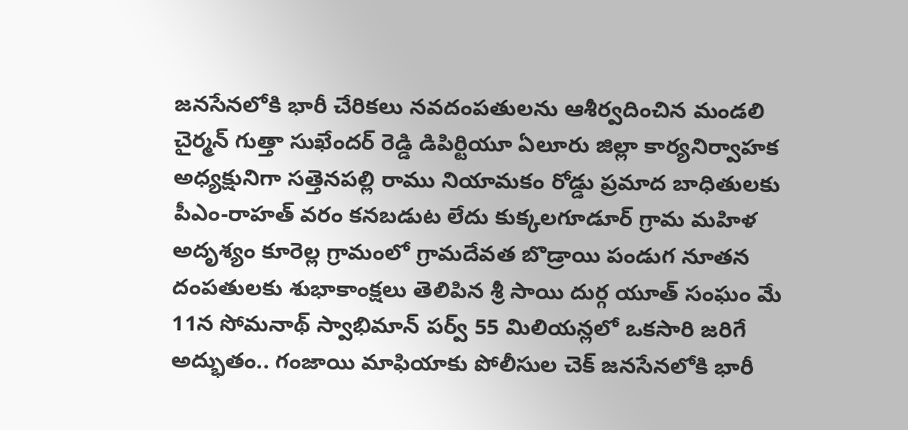జనసేనలోకి భారీ చేరికలు నవదంపతులను ఆశీర్వదించిన మండలి చైర్మన్ గుత్తా సుఖేందర్ రెడ్డి డిపిర్టియూ ఏలూరు జిల్లా కార్యనిర్వాహక అధ్యక్షునిగా సత్తెనపల్లి రాము నియామకం రోడ్డు ప్రమాద బాధితులకు పీఎం-రాహత్ వరం కనబడుట లేదు కుక్కలగూడూర్ గ్రామ మహిళ అదృశ్యం కూరెల్ల గ్రామంలో గ్రామదేవత బొడ్రాయి పండుగ నూతన దంపతులకు శుభాకాంక్షలు తెలిపిన శ్రీ సాయి దుర్గ యూత్ సంఘం మే 11న సోమనాథ్ స్వాభిమాన్ పర్వ్ 55 మిలియన్లలో ఒకసారి జరిగే అద్భుతం.. గంజాయి మాఫియాకు పోలీసుల చెక్ జనసేనలోకి భారీ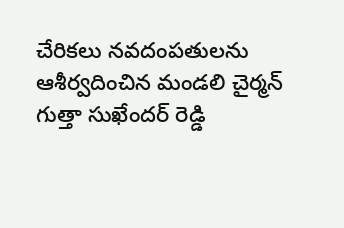చేరికలు నవదంపతులను ఆశీర్వదించిన మండలి చైర్మన్ గుత్తా సుఖేందర్ రెడ్డి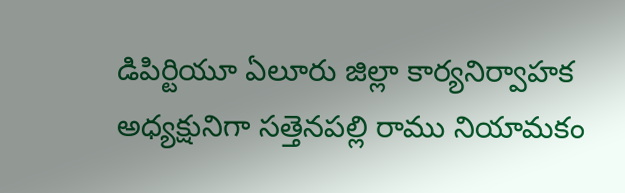డిపిర్టియూ ఏలూరు జిల్లా కార్యనిర్వాహక అధ్యక్షునిగా సత్తెనపల్లి రాము నియామకం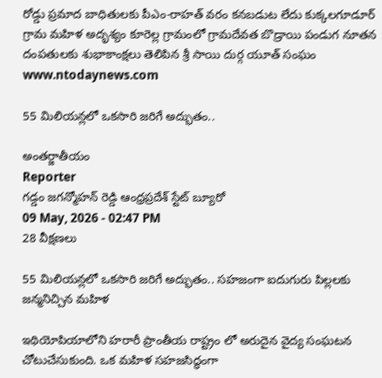రోడ్డు ప్రమాద బాధితులకు పీఎం-రాహత్ వరం కనబడుట లేదు కుక్కలగూడూర్ గ్రామ మహిళ అదృశ్యం కూరెల్ల గ్రామంలో గ్రామదేవత బొడ్రాయి పండుగ నూతన దంపతులకు శుభాకాంక్షలు తెలిపిన శ్రీ సాయి దుర్గ యూత్ సంఘం
www.ntodaynews.com

55 మిలియన్లలో ఒకసారి జరిగే అద్భుతం..

అంతర్జాతీయం
Reporter
గడ్డం జగన్మోహన్ రెడ్డి ఆంధ్రప్రదేశ్ స్టేట్ బ్యూరో
09 May, 2026 - 02:47 PM
28 వీక్షణలు

55 మిలియన్లలో ఒకసారి జరిగే అద్భుతం.. సహజంగా ఐదుగురు పిల్లలకు జన్మనిచ్చిన మహిళ

ఇథియోపియాలోని హరారీ ప్రాంతీయ రాష్ట్రం లో అరుదైన వైద్య సంఘటన చోటుచేసుకుంది. ఒక మహిళ సహజసిద్ధంగా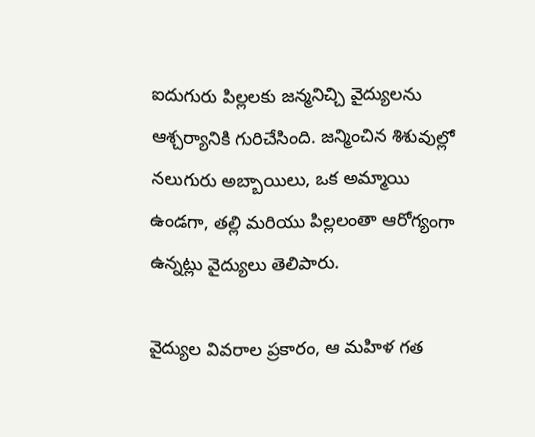ఐదుగురు పిల్లలకు జన్మనిచ్చి వైద్యులను ఆశ్చర్యానికి గురిచేసింది. జన్మించిన శిశువుల్లో నలుగురు అబ్బాయిలు, ఒక అమ్మాయి ఉండగా, తల్లి మరియు పిల్లలంతా ఆరోగ్యంగా ఉన్నట్లు వైద్యులు తెలిపారు.

వైద్యుల వివరాల ప్రకారం, ఆ మహిళ గత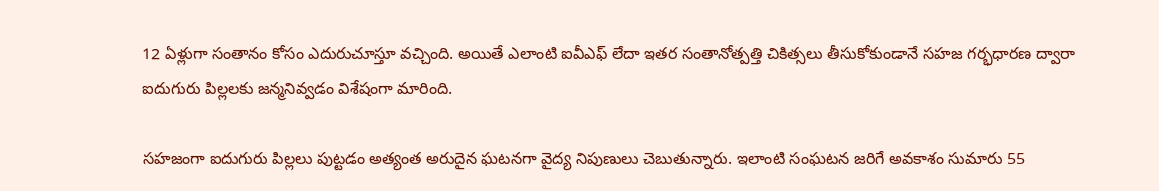12 ఏళ్లుగా సంతానం కోసం ఎదురుచూస్తూ వచ్చింది. అయితే ఎలాంటి ఐవీఎఫ్‌ లేదా ఇతర సంతానోత్పత్తి చికిత్సలు తీసుకోకుండానే సహజ గర్భధారణ ద్వారా ఐదుగురు పిల్లలకు జన్మనివ్వడం విశేషంగా మారింది.

సహజంగా ఐదుగురు పిల్లలు పుట్టడం అత్యంత అరుదైన ఘటనగా వైద్య నిపుణులు చెబుతున్నారు. ఇలాంటి సంఘటన జరిగే అవకాశం సుమారు 55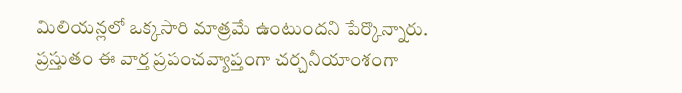మిలియన్లలో ఒక్కసారి మాత్రమే ఉంటుందని పేర్కొన్నారు. ప్రస్తుతం ఈ వార్త ప్రపంచవ్యాప్తంగా చర్చనీయాంశంగా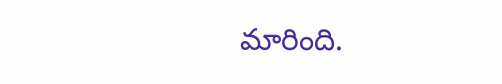మారింది.